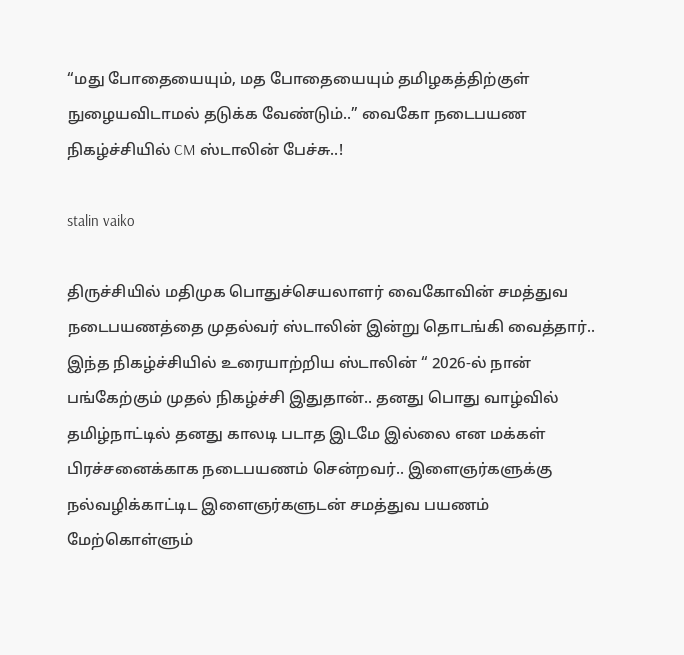“மது போதையையும், மத போதையையும் தமிழகத்திற்குள் நுழையவிடாமல் தடுக்க வேண்டும்..” வைகோ நடைபயண நிகழ்ச்சியில் CM ஸ்டாலின் பேச்சு..!

stalin vaiko

திருச்சியில் மதிமுக பொதுச்செயலாளர் வைகோவின் சமத்துவ நடைபயணத்தை முதல்வர் ஸ்டாலின் இன்று தொடங்கி வைத்தார்.. இந்த நிகழ்ச்சியில் உரையாற்றிய ஸ்டாலின் “ 2026-ல் நான் பங்கேற்கும் முதல் நிகழ்ச்சி இதுதான்.. தனது பொது வாழ்வில் தமிழ்நாட்டில் தனது காலடி படாத இடமே இல்லை என மக்கள் பிரச்சனைக்காக நடைபயணம் சென்றவர்.. இளைஞர்களுக்கு நல்வழிக்காட்டிட இளைஞர்களுடன் சமத்துவ பயணம் மேற்கொள்ளும்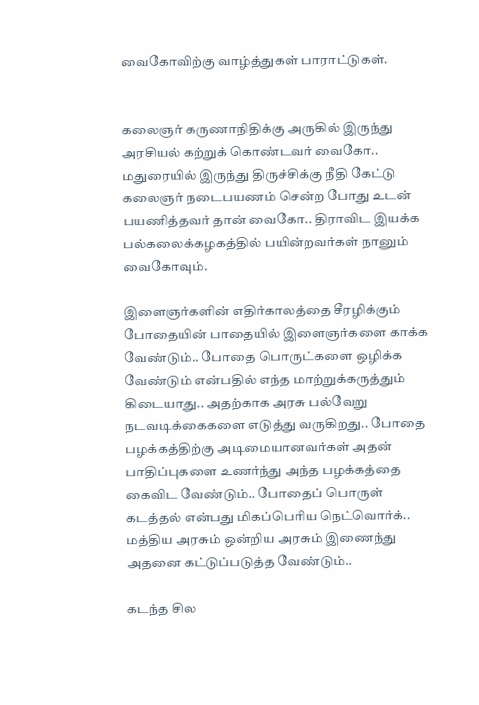வைகோவிற்கு வாழ்த்துகள் பாராட்டுகள்.


கலைஞர் கருணாநிதிக்கு அருகில் இருந்து அரசியல் கற்றுக் கொண்டவர் வைகோ.. மதுரையில் இருந்து திருச்சிக்கு நீதி கேட்டு கலைஞர் நடைபயணம் சென்ற போது உடன் பயணித்தவர் தான் வைகோ.. திராவிட இயக்க பல்கலைக்கழகத்தில் பயின்றவர்கள் நானும் வைகோவும்.

இளைஞர்களின் எதிர்காலத்தை சீரழிக்கும் போதையின் பாதையில் இளைஞர்களை காக்க வேண்டும்.. போதை பொருட்களை ஒழிக்க வேண்டும் என்பதில் எந்த மாற்றுக்கருத்தும் கிடையாது.. அதற்காக அரசு பல்வேறு நடவடிக்கைகளை எடுத்து வருகிறது.. போதை பழக்கத்திற்கு அடிமையானவர்கள் அதன் பாதிப்புகளை உணர்ந்து அந்த பழக்கத்தை கைவிட வேண்டும்.. போதைப் பொருள் கடத்தல் என்பது மிகப்பெரிய நெட்வொர்க்.. மத்திய அரசும் ஒன்றிய அரசும் இணைந்து அதனை கட்டுப்படுத்த வேண்டும்..

கடந்த சில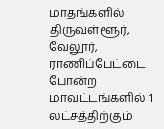மாதங்களில் திருவள்ளூர், வேலூர், ராணிப்பேட்டை போன்ற மாவட்டங்களில் 1 லட்சத்திற்கும்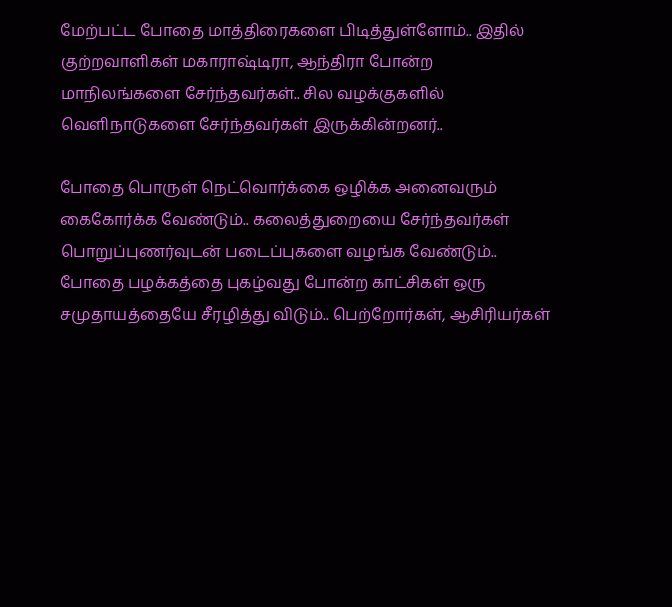மேற்பட்ட போதை மாத்திரைகளை பிடித்துள்ளோம்.. இதில் குற்றவாளிகள் மகாராஷ்டிரா, ஆந்திரா போன்ற மாநிலங்களை சேர்ந்தவர்கள்.. சில வழக்குகளில் வெளிநாடுகளை சேர்ந்தவர்கள் இருக்கின்றனர்..

போதை பொருள் நெட்வொர்க்கை ஒழிக்க அனைவரும் கைகோர்க்க வேண்டும்.. கலைத்துறையை சேர்ந்தவர்கள் பொறுப்புணர்வுடன் படைப்புகளை வழங்க வேண்டும்.. போதை பழக்கத்தை புகழ்வது போன்ற காட்சிகள் ஒரு சமுதாயத்தையே சீரழித்து விடும்.. பெற்றோர்கள், ஆசிரியர்கள்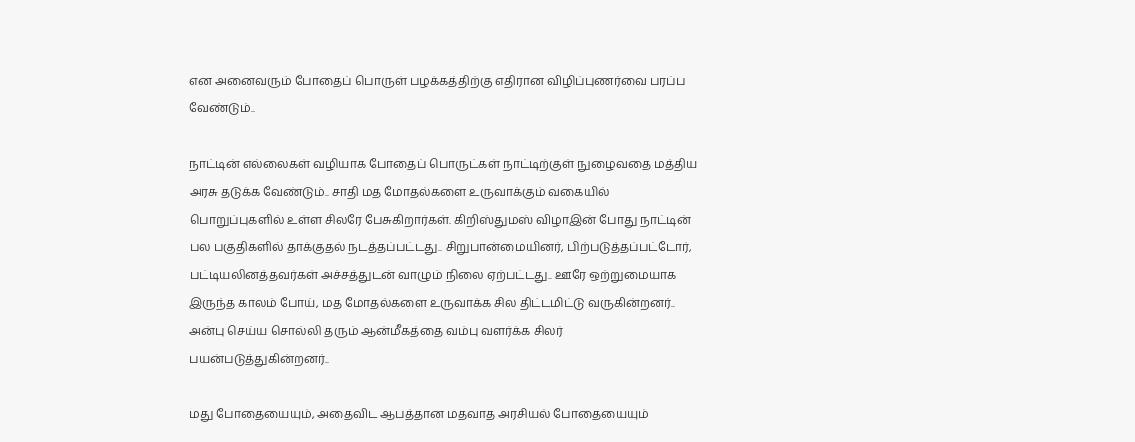என அனைவரும் போதைப் பொருள் பழக்கத்திற்கு எதிரான விழிப்புணர்வை பரப்ப வேண்டும்..

நாட்டின் எல்லைகள் வழியாக போதைப் பொருட்கள் நாட்டிற்குள் நுழைவதை மத்திய அரசு தடுக்க வேண்டும்.. சாதி மத மோதல்களை உருவாக்கும் வகையில் பொறுப்புகளில் உள்ள சிலரே பேசுகிறார்கள். கிறிஸ்துமஸ் விழாஇன் போது நாட்டின் பல பகுதிகளில் தாக்குதல் நடத்தப்பட்டது.. சிறுபான்மையினர், பிற்படுத்தப்பட்டோர், பட்டியலினத்தவர்கள் அச்சத்துடன் வாழும் நிலை ஏற்பட்டது.. ஊரே ஒற்றுமையாக இருந்த காலம் போய், மத மோதல்களை உருவாக்க சில திட்டமிட்டு வருகின்றனர்.. அன்பு செய்ய சொல்லி தரும் ஆன்மீகத்தை வம்பு வளர்க்க சிலர் பயன்படுத்துகின்றனர்..

மது போதையையும், அதைவிட ஆபத்தான மதவாத அரசியல் போதையையும்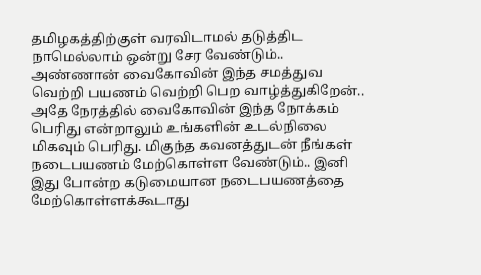தமிழகத்திற்குள் வரவிடாமல் தடுத்திட நாமெல்லாம் ஒன்று சேர வேண்டும்.. அண்ணான் வைகோவின் இந்த சமத்துவ வெற்றி பயணம் வெற்றி பெற வாழ்த்துகிறேன்.. அதே நேரத்தில் வைகோவின் இந்த நோக்கம் பெரிது என்றாலும் உங்களின் உடல்நிலை மிகவும் பெரிது. மிகுந்த கவனத்துடன் நீங்கள் நடைபயணம் மேற்கொள்ள வேண்டும்.. இனி இது போன்ற கடுமையான நடைபயணத்தை மேற்கொள்ளக்கூடாது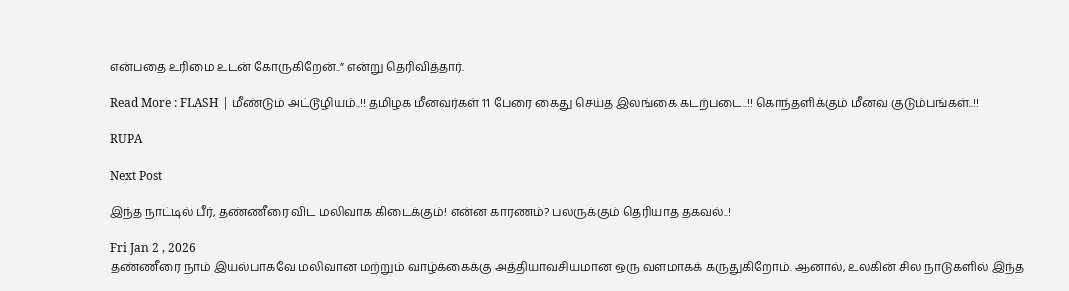என்பதை உரிமை உடன் கோருகிறேன்..” என்று தெரிவித்தார்.

Read More : FLASH | மீண்டும் அட்டூழியம்..!! தமிழக மீனவர்கள் 11 பேரை கைது செய்த இலங்கை கடற்படை..!! கொந்தளிக்கும் மீனவ குடும்பங்கள்..!!

RUPA

Next Post

இந்த நாட்டில் பீர், தண்ணீரை விட மலிவாக கிடைக்கும்! என்ன காரணம்? பலருக்கும் தெரியாத தகவல்..!

Fri Jan 2 , 2026
தண்ணீரை நாம் இயல்பாகவே மலிவான மற்றும் வாழ்க்கைக்கு அத்தியாவசியமான ஒரு வளமாகக் கருதுகிறோம். ஆனால், உலகின் சில நாடுகளில் இந்த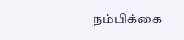நம்பிக்கை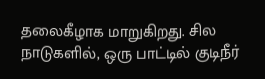தலைகீழாக மாறுகிறது. சில நாடுகளில், ஒரு பாட்டில் குடிநீர்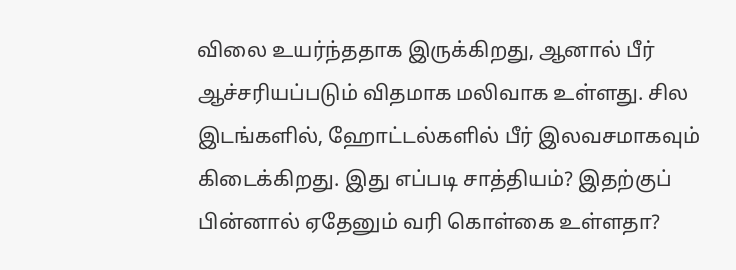விலை உயர்ந்ததாக இருக்கிறது, ஆனால் பீர் ஆச்சரியப்படும் விதமாக மலிவாக உள்ளது. சில இடங்களில், ஹோட்டல்களில் பீர் இலவசமாகவும் கிடைக்கிறது. இது எப்படி சாத்தியம்? இதற்குப் பின்னால் ஏதேனும் வரி கொள்கை உள்ளதா?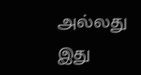அல்லது இது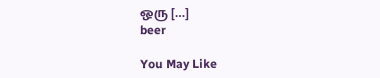ஒரு […]
beer

You May Like